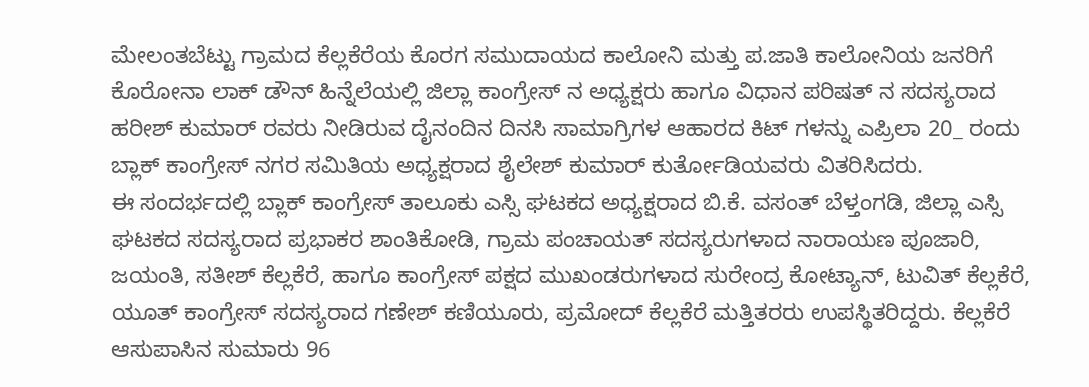ಮೇಲಂತಬೆಟ್ಟು ಗ್ರಾಮದ ಕೆಲ್ಲಕೆರೆಯ ಕೊರಗ ಸಮುದಾಯದ ಕಾಲೋನಿ ಮತ್ತು ಪ.ಜಾತಿ ಕಾಲೋನಿಯ ಜನರಿಗೆ ಕೊರೋನಾ ಲಾಕ್ ಡೌನ್ ಹಿನ್ನೆಲೆಯಲ್ಲಿ ಜಿಲ್ಲಾ ಕಾಂಗ್ರೇಸ್ ನ ಅಧ್ಯಕ್ಷರು ಹಾಗೂ ವಿಧಾನ ಪರಿಷತ್ ನ ಸದಸ್ಯರಾದ ಹರೀಶ್ ಕುಮಾರ್ ರವರು ನೀಡಿರುವ ದೈನಂದಿನ ದಿನಸಿ ಸಾಮಾಗ್ರಿಗಳ ಆಹಾರದ ಕಿಟ್ ಗಳನ್ನು ಎಪ್ರಿಲಾ 20_ ರಂದು ಬ್ಲಾಕ್ ಕಾಂಗ್ರೇಸ್ ನಗರ ಸಮಿತಿಯ ಅಧ್ಯಕ್ಷರಾದ ಶೈಲೇಶ್ ಕುಮಾರ್ ಕುರ್ತೋಡಿಯವರು ವಿತರಿಸಿದರು.
ಈ ಸಂದರ್ಭದಲ್ಲಿ ಬ್ಲಾಕ್ ಕಾಂಗ್ರೇಸ್ ತಾಲೂಕು ಎಸ್ಸಿ ಘಟಕದ ಅಧ್ಯಕ್ಷರಾದ ಬಿ.ಕೆ. ವಸಂತ್ ಬೆಳ್ತಂಗಡಿ, ಜಿಲ್ಲಾ ಎಸ್ಸಿ ಘಟಕದ ಸದಸ್ಯರಾದ ಪ್ರಭಾಕರ ಶಾಂತಿಕೋಡಿ, ಗ್ರಾಮ ಪಂಚಾಯತ್ ಸದಸ್ಯರುಗಳಾದ ನಾರಾಯಣ ಪೂಜಾರಿ, ಜಯಂತಿ, ಸತೀಶ್ ಕೆಲ್ಲಕೆರೆ, ಹಾಗೂ ಕಾಂಗ್ರೇಸ್ ಪಕ್ಷದ ಮುಖಂಡರುಗಳಾದ ಸುರೇಂದ್ರ ಕೋಟ್ಯಾನ್, ಟುವಿತ್ ಕೆಲ್ಲಕೆರೆ, ಯೂತ್ ಕಾಂಗ್ರೇಸ್ ಸದಸ್ಯರಾದ ಗಣೇಶ್ ಕಣಿಯೂರು, ಪ್ರಮೋದ್ ಕೆಲ್ಲಕೆರೆ ಮತ್ತಿತರರು ಉಪಸ್ಥಿತರಿದ್ದರು. ಕೆಲ್ಲಕೆರೆ ಆಸುಪಾಸಿನ ಸುಮಾರು 96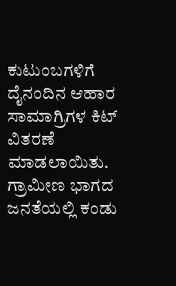ಕುಟುಂಬಗಳಿಗೆ ದೈನಂದಿನ ಆಹಾರ ಸಾಮಾಗ್ರಿಗಳ ಕಿಟ್ ವಿತರಣೆ ಮಾಡಲಾಯಿತು. ಗ್ರಾಮೀಣ ಭಾಗದ ಜನತೆಯಲ್ಲಿ ಕಂಡು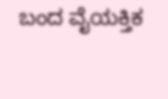ಬಂದ ವೈಯಕ್ತಿಕ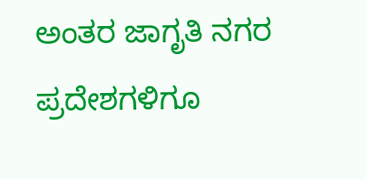ಅಂತರ ಜಾಗೃತಿ ನಗರ ಪ್ರದೇಶಗಳಿಗೂ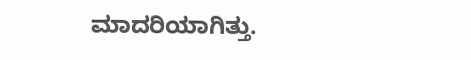ಮಾದರಿಯಾಗಿತ್ತು.